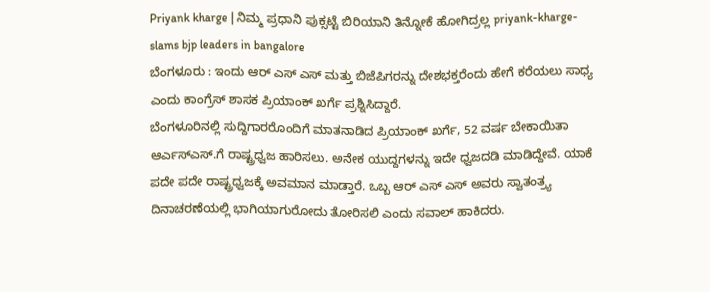Priyank kharge | ನಿಮ್ಮ ಪ್ರಧಾನಿ ಪುಕ್ಸಟ್ಟೆ ಬಿರಿಯಾನಿ ತಿನ್ನೋಕೆ ಹೋಗಿದ್ರಲ್ಲ priyank-kharge-slams bjp leaders in bangalore
ಬೆಂಗಳೂರು : ಇಂದು ಆರ್ ಎಸ್ ಎಸ್ ಮತ್ತು ಬಿಜೆಪಿಗರನ್ನು ದೇಶಭಕ್ತರೆಂದು ಹೇಗೆ ಕರೆಯಲು ಸಾಧ್ಯ ಎಂದು ಕಾಂಗ್ರೆಸ್ ಶಾಸಕ ಪ್ರಿಯಾಂಕ್ ಖರ್ಗೆ ಪ್ರಶ್ನಿಸಿದ್ದಾರೆ.
ಬೆಂಗಳೂರಿನಲ್ಲಿ ಸುದ್ದಿಗಾರರೊಂದಿಗೆ ಮಾತನಾಡಿದ ಪ್ರಿಯಾಂಕ್ ಖರ್ಗೆ, 52 ವರ್ಷ ಬೇಕಾಯಿತಾ ಆರ್ಎಸ್ಎಸ್.ಗೆ ರಾಷ್ಟ್ರಧ್ವಜ ಹಾರಿಸಲು. ಅನೇಕ ಯುದ್ದಗಳನ್ನು ಇದೇ ಧ್ವಜದಡಿ ಮಾಡಿದ್ದೇವೆ. ಯಾಕೆ ಪದೇ ಪದೇ ರಾಷ್ಟ್ರಧ್ವಜಕ್ಕೆ ಅವಮಾನ ಮಾಡ್ತಾರೆ. ಒಬ್ಬ ಆರ್ ಎಸ್ ಎಸ್ ಅವರು ಸ್ವಾತಂತ್ರ್ಯ ದಿನಾಚರಣೆಯಲ್ಲಿ ಭಾಗಿಯಾಗುರೋದು ತೋರಿಸಲಿ ಎಂದು ಸವಾಲ್ ಹಾಕಿದರು.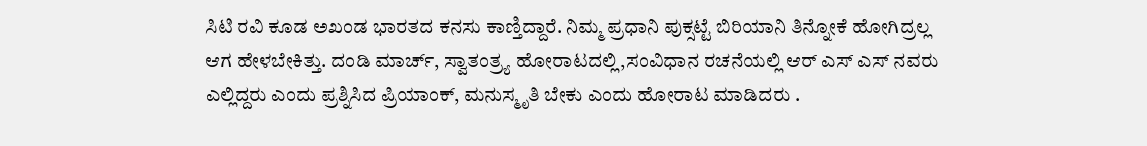ಸಿಟಿ ರವಿ ಕೂಡ ಅಖಂಡ ಭಾರತದ ಕನಸು ಕಾಣ್ತಿದ್ದಾರೆ. ನಿಮ್ಮ ಪ್ರಧಾನಿ ಪುಕ್ಸಟ್ಟೆ ಬಿರಿಯಾನಿ ತಿನ್ನೋಕೆ ಹೋಗಿದ್ರಲ್ಲ ಆಗ ಹೇಳಬೇಕಿತ್ತು. ದಂಡಿ ಮಾರ್ಚ್, ಸ್ವಾತಂತ್ರ್ಯ ಹೋರಾಟದಲ್ಲಿ,ಸಂವಿಧಾನ ರಚನೆಯಲ್ಲಿ ಆರ್ ಎಸ್ ಎಸ್ ನವರು ಎಲ್ಲಿದ್ದರು ಎಂದು ಪ್ರಶ್ನಿಸಿದ ಪ್ರಿಯಾಂಕ್, ಮನುಸ್ಮೃತಿ ಬೇಕು ಎಂದು ಹೋರಾಟ ಮಾಡಿದರು .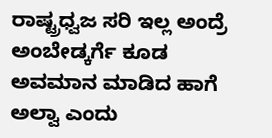ರಾಷ್ಟ್ರಧ್ವಜ ಸರಿ ಇಲ್ಲ ಅಂದ್ರೆ ಅಂಬೇಡ್ಕರ್ಗೆ ಕೂಡ ಅವಮಾನ ಮಾಡಿದ ಹಾಗೆ ಅಲ್ವಾ ಎಂದು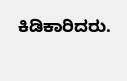ಕಿಡಿಕಾರಿದರು.